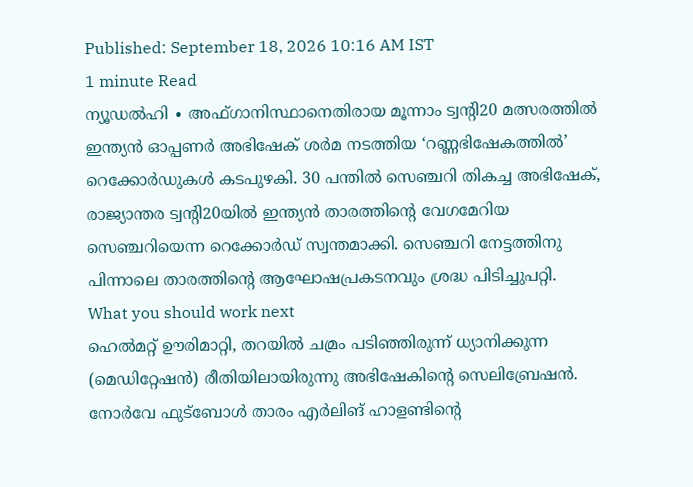Published: September 18, 2026 10:16 AM IST
1 minute Read
ന്യൂഡൽഹി ∙ അഫ്ഗാനിസ്ഥാനെതിരായ മൂന്നാം ട്വന്റി20 മത്സരത്തിൽ ഇന്ത്യൻ ഓപ്പണർ അഭിഷേക് ശർമ നടത്തിയ ‘റണ്ണഭിഷേകത്തിൽ’ റെക്കോർഡുകൾ കടപുഴകി. 30 പന്തിൽ സെഞ്ചറി തികച്ച അഭിഷേക്, രാജ്യാന്തര ട്വന്റി20യിൽ ഇന്ത്യൻ താരത്തിന്റെ വേഗമേറിയ സെഞ്ചറിയെന്ന റെക്കോർഡ് സ്വന്തമാക്കി. സെഞ്ചറി നേട്ടത്തിനു പിന്നാലെ താരത്തിന്റെ ആഘോഷപ്രകടനവും ശ്രദ്ധ പിടിച്ചുപറ്റി.
What you should work next
ഹെൽമറ്റ് ഊരിമാറ്റി, തറയിൽ ചമ്രം പടിഞ്ഞിരുന്ന് ധ്യാനിക്കുന്ന (മെഡിറ്റേഷൻ) രീതിയിലായിരുന്നു അഭിഷേകിന്റെ സെലിബ്രേഷൻ. നോർവേ ഫുട്ബോൾ താരം എർലിങ് ഹാളണ്ടിന്റെ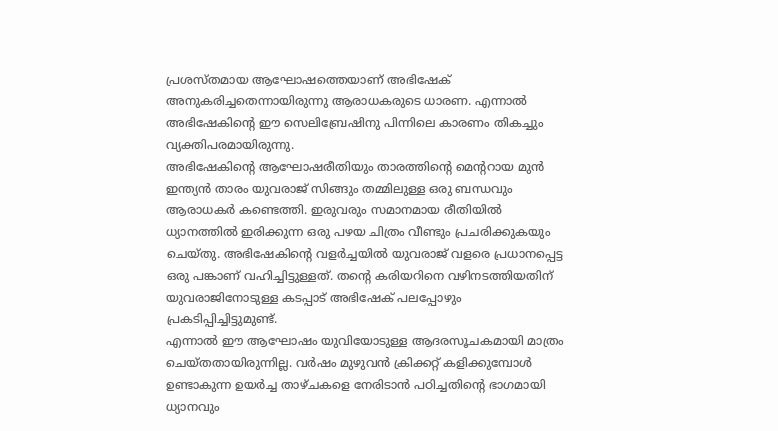പ്രശസ്തമായ ആഘോഷത്തെയാണ് അഭിഷേക് അനുകരിച്ചതെന്നായിരുന്നു ആരാധകരുടെ ധാരണ. എന്നാൽ അഭിഷേകിന്റെ ഈ സെലിബ്രേഷിനു പിന്നിലെ കാരണം തികച്ചും വ്യക്തിപരമായിരുന്നു.
അഭിഷേകിന്റെ ആഘോഷരീതിയും താരത്തിന്റെ മെന്ററായ മുൻ ഇന്ത്യൻ താരം യുവരാജ് സിങ്ങും തമ്മിലുള്ള ഒരു ബന്ധവും ആരാധകർ കണ്ടെത്തി. ഇരുവരും സമാനമായ രീതിയിൽ ധ്യാനത്തിൽ ഇരിക്കുന്ന ഒരു പഴയ ചിത്രം വീണ്ടും പ്രചരിക്കുകയും ചെയ്തു. അഭിഷേകിന്റെ വളർച്ചയിൽ യുവരാജ് വളരെ പ്രധാനപ്പെട്ട ഒരു പങ്കാണ് വഹിച്ചിട്ടുള്ളത്. തന്റെ കരിയറിനെ വഴിനടത്തിയതിന് യുവരാജിനോടുള്ള കടപ്പാട് അഭിഷേക് പലപ്പോഴും പ്രകടിപ്പിച്ചിട്ടുമുണ്ട്.
എന്നാൽ ഈ ആഘോഷം യുവിയോടുള്ള ആദരസൂചകമായി മാത്രം ചെയ്തതായിരുന്നില്ല. വർഷം മുഴുവൻ ക്രിക്കറ്റ് കളിക്കുമ്പോൾ ഉണ്ടാകുന്ന ഉയർച്ച താഴ്ചകളെ നേരിടാൻ പഠിച്ചതിന്റെ ഭാഗമായി ധ്യാനവും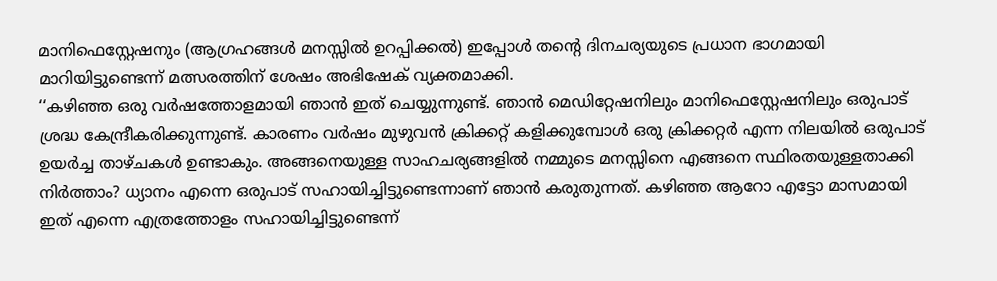മാനിഫെസ്റ്റേഷനും (ആഗ്രഹങ്ങൾ മനസ്സിൽ ഉറപ്പിക്കൽ) ഇപ്പോൾ തന്റെ ദിനചര്യയുടെ പ്രധാന ഭാഗമായി മാറിയിട്ടുണ്ടെന്ന് മത്സരത്തിന് ശേഷം അഭിഷേക് വ്യക്തമാക്കി.
‘‘കഴിഞ്ഞ ഒരു വർഷത്തോളമായി ഞാൻ ഇത് ചെയ്യുന്നുണ്ട്. ഞാൻ മെഡിറ്റേഷനിലും മാനിഫെസ്റ്റേഷനിലും ഒരുപാട് ശ്രദ്ധ കേന്ദ്രീകരിക്കുന്നുണ്ട്. കാരണം വർഷം മുഴുവൻ ക്രിക്കറ്റ് കളിക്കുമ്പോൾ ഒരു ക്രിക്കറ്റർ എന്ന നിലയിൽ ഒരുപാട് ഉയർച്ച താഴ്ചകൾ ഉണ്ടാകും. അങ്ങനെയുള്ള സാഹചര്യങ്ങളിൽ നമ്മുടെ മനസ്സിനെ എങ്ങനെ സ്ഥിരതയുള്ളതാക്കി നിർത്താം? ധ്യാനം എന്നെ ഒരുപാട് സഹായിച്ചിട്ടുണ്ടെന്നാണ് ഞാൻ കരുതുന്നത്. കഴിഞ്ഞ ആറോ എട്ടോ മാസമായി ഇത് എന്നെ എത്രത്തോളം സഹായിച്ചിട്ടുണ്ടെന്ന്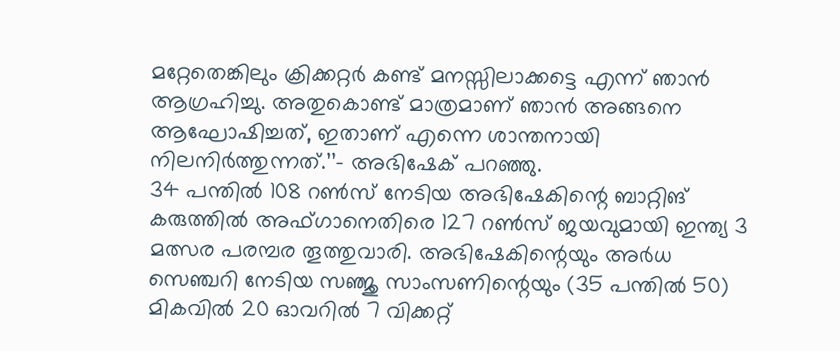മറ്റേതെങ്കിലും ക്രിക്കറ്റർ കണ്ട് മനസ്സിലാക്കട്ടെ എന്ന് ഞാൻ ആഗ്രഹിച്ചു. അതുകൊണ്ട് മാത്രമാണ് ഞാൻ അങ്ങനെ ആഘോഷിച്ചത്, ഇതാണ് എന്നെ ശാന്തനായി നിലനിർത്തുന്നത്.’’– അഭിഷേക് പറഞ്ഞു.
34 പന്തിൽ 108 റൺസ് നേടിയ അഭിഷേകിന്റെ ബാറ്റിങ് കരുത്തിൽ അഫ്ഗാനെതിരെ 127 റൺസ് ജയവുമായി ഇന്ത്യ 3 മത്സര പരമ്പര തൂത്തുവാരി. അഭിഷേകിന്റെയും അർധ സെഞ്ചറി നേടിയ സഞ്ജു സാംസണിന്റെയും (35 പന്തിൽ 50) മികവിൽ 20 ഓവറിൽ 7 വിക്കറ്റ്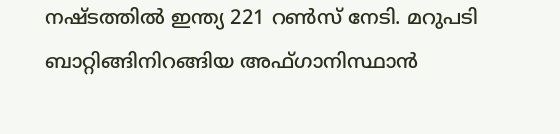നഷ്ടത്തിൽ ഇന്ത്യ 221 റൺസ് നേടി. മറുപടി ബാറ്റിങ്ങിനിറങ്ങിയ അഫ്ഗാനിസ്ഥാൻ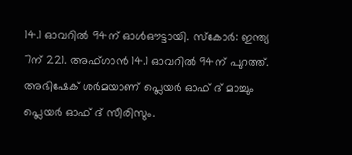14.1 ഓവറിൽ 94ന് ഓൾഔട്ടായി. സ്കോർ: ഇന്ത്യ 7ന് 221. അഫ്ഗാൻ 14.1 ഓവറിൽ 94ന് പുറത്ത്. അഭിഷേക് ശർമയാണ് പ്ലെയർ ഓഫ് ദ് മാച്ചും പ്ലെയർ ഓഫ് ദ് സീരിസും.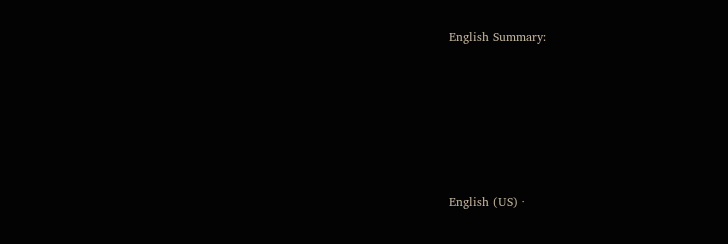English Summary:






English (US) ·